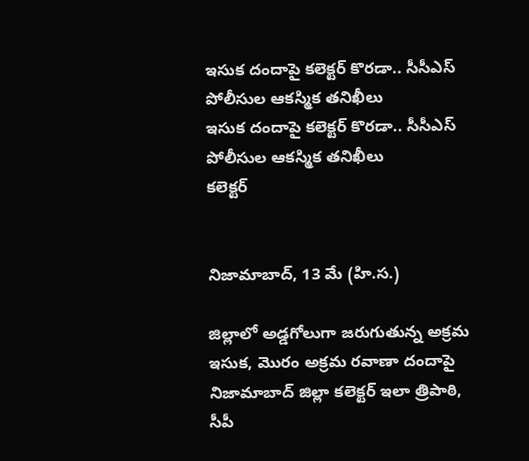ఇసుక దందాపై కలెక్టర్ కొరడా.. సీసీఎస్ పోలీసుల ఆకస్మిక తనిఖీలు
ఇసుక దందాపై కలెక్టర్ కొరడా.. సీసీఎస్ పోలీసుల ఆకస్మిక తనిఖీలు
కలెక్టర్


నిజామాబాద్, 13 మే (హి.స.)

జిల్లాలో అడ్డగోలుగా జరుగుతున్న అక్రమ ఇసుక, మొరం అక్రమ రవాణా దందాపై నిజామాబాద్ జిల్లా కలెక్టర్ ఇలా త్రిపాఠి, సీపీ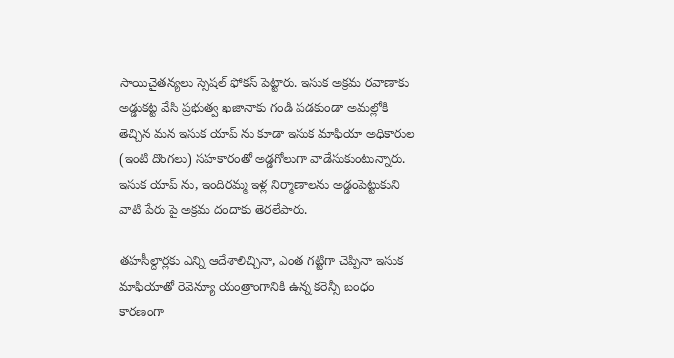సాయిచైతన్యలు స్సెషల్ ఫోకస్ పెట్టారు. ఇసుక అక్రమ రవాణాకు అడ్డుకట్ట వేసి ప్రభుత్వ ఖజానాకు గండి పడకుండా అమల్లోకి తెచ్చిన మన ఇసుక యాప్ ను కూడా ఇసుక మాఫియా అధికారుల (ఇంటి దొంగలు) సహకారంతో అడ్డగోలుగా వాడేసుకుంటున్నారు. ఇసుక యాప్ ను, ఇందిరమ్మ ఇళ్ల నిర్మాణాలను అడ్డంపెట్టుకుని వాటి పేరు పై అక్రమ దందాకు తెరలేపారు.

తహసీల్దార్లకు ఎన్ని ఆదేశాలిచ్చినా, ఎంత గట్టిగా చెప్పినా ఇసుక మాఫియాతో రెవెన్యూ యంత్రాంగానికి ఉన్న కరెన్సీ బంధం కారణంగా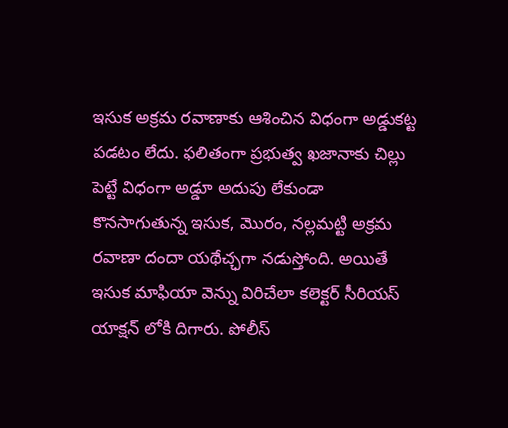ఇసుక అక్రమ రవాణాకు ఆశించిన విధంగా అడ్డుకట్ట పడటం లేదు. ఫలితంగా ప్రభుత్వ ఖజానాకు చిల్లు పెట్టే విధంగా అడ్డూ అదుపు లేకుండా కొనసాగుతున్న ఇసుక, మొరం, నల్లమట్టి అక్రమ రవాణా దందా యథేచ్ఛగా నడుస్తోంది. అయితే ఇసుక మాఫియా వెన్ను విరిచేలా కలెక్టర్ సీరియస్ యాక్షన్ లోకి దిగారు. పోలీస్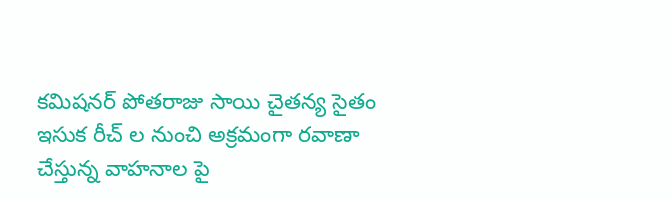కమిషనర్ పోతరాజు సాయి చైతన్య సైతం ఇసుక రీచ్ ల నుంచి అక్రమంగా రవాణా చేస్తున్న వాహనాల పై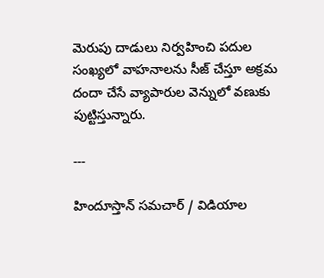మెరుపు దాడులు నిర్వహించి పదుల సంఖ్యలో వాహనాలను సీజ్ చేస్తూ అక్రమ దందా చేసే వ్యాపారుల వెన్నులో వణుకు పుట్టిస్తున్నారు.

---

హిందూస్తాన్ సమచార్ / విడియాల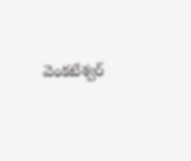వెంకటేశ్వర్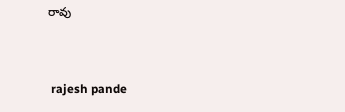రావు


 rajesh pande